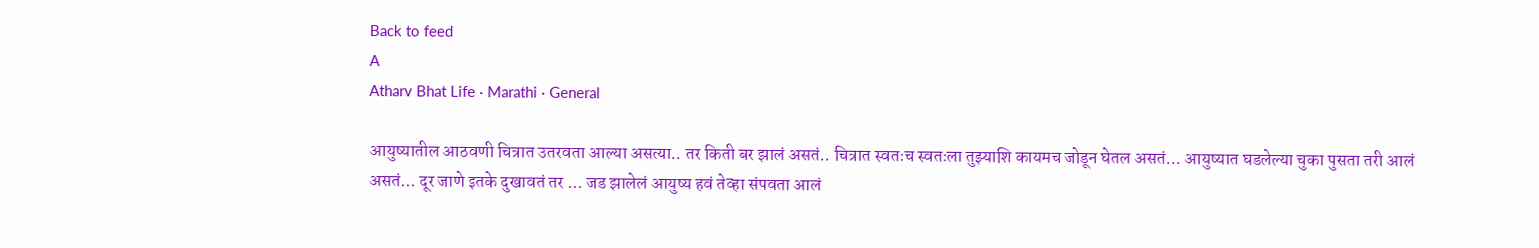Back to feed
A
Atharv Bhat Life · Marathi · General

आयुष्यातील आठवणी चित्रात उतरवता आल्या असत्या.. तर किती बर झालं असतं.. चित्रात स्वतःच स्वतःला तुझ्याशि कायमच जोडून घेतल असतं... आयुष्यात घडलेल्या चुका पुसता तरी आलं असतं... दूर जाणे इतके दुखावतं तर ... जड झालेलं आयुष्य हवं तेव्हा संपवता आलं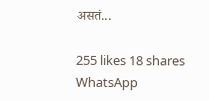असतं...

255 likes 18 shares
WhatsApp